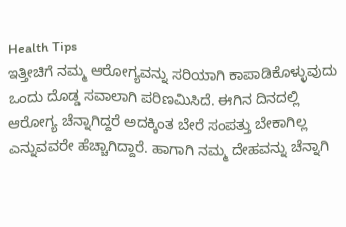Health Tips
ಇತ್ತೀಚಿಗೆ ನಮ್ಮ ಆರೋಗ್ಯವನ್ನು ಸರಿಯಾಗಿ ಕಾಪಾಡಿಕೊಳ್ಳುವುದು ಒಂದು ದೊಡ್ಡ ಸವಾಲಾಗಿ ಪರಿಣಮಿಸಿದೆ. ಈಗಿನ ದಿನದಲ್ಲಿ ಆರೋಗ್ಯ ಚೆನ್ನಾಗಿದ್ದರೆ ಅದಕ್ಕಿಂತ ಬೇರೆ ಸಂಪತ್ತು ಬೇಕಾಗಿಲ್ಲ ಎನ್ನುವವರೇ ಹೆಚ್ಚಾಗಿದ್ದಾರೆ. ಹಾಗಾಗಿ ನಮ್ಮ ದೇಹವನ್ನು ಚೆನ್ನಾಗಿ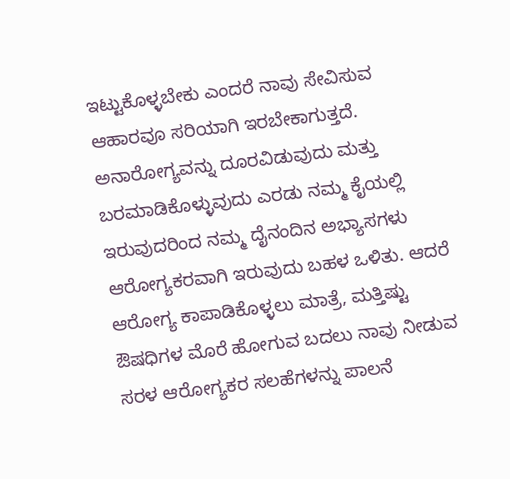ಇಟ್ಟುಕೊಳ್ಳಬೇಕು ಎಂದರೆ ನಾವು ಸೇವಿಸುವ ಆಹಾರವೂ ಸರಿಯಾಗಿ ಇರಬೇಕಾಗುತ್ತದೆ. ಅನಾರೋಗ್ಯವನ್ನು ದೂರವಿಡುವುದು ಮತ್ತು ಬರಮಾಡಿಕೊಳ್ಳುವುದು ಎರಡು ನಮ್ಮ ಕೈಯಲ್ಲಿ ಇರುವುದರಿಂದ ನಮ್ಮ ದೈನಂದಿನ ಅಭ್ಯಾಸಗಳು ಆರೋಗ್ಯಕರವಾಗಿ ಇರುವುದು ಬಹಳ ಒಳಿತು. ಆದರೆ ಆರೋಗ್ಯ ಕಾಪಾಡಿಕೊಳ್ಳಲು ಮಾತ್ರೆ, ಮತ್ತಿಷ್ಟು ಔಷಧಿಗಳ ಮೊರೆ ಹೋಗುವ ಬದಲು ನಾವು ನೀಡುವ ಸರಳ ಆರೋಗ್ಯಕರ ಸಲಹೆಗಳನ್ನು ಪಾಲನೆ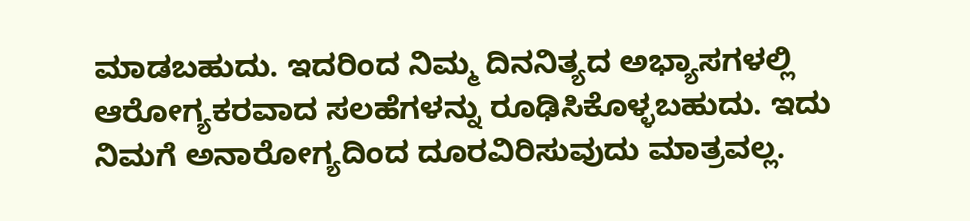ಮಾಡಬಹುದು. ಇದರಿಂದ ನಿಮ್ಮ ದಿನನಿತ್ಯದ ಅಭ್ಯಾಸಗಳಲ್ಲಿ ಆರೋಗ್ಯಕರವಾದ ಸಲಹೆಗಳನ್ನು ರೂಢಿಸಿಕೊಳ್ಳಬಹುದು. ಇದು ನಿಮಗೆ ಅನಾರೋಗ್ಯದಿಂದ ದೂರವಿರಿಸುವುದು ಮಾತ್ರವಲ್ಲ.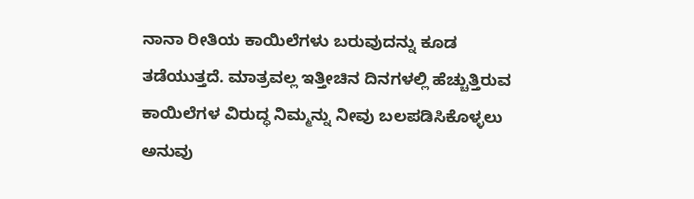ನಾನಾ ರೀತಿಯ ಕಾಯಿಲೆಗಳು ಬರುವುದನ್ನು ಕೂಡ ತಡೆಯುತ್ತದೆ. ಮಾತ್ರವಲ್ಲ ಇತ್ತೀಚಿನ ದಿನಗಳಲ್ಲಿ ಹೆಚ್ಚುತ್ತಿರುವ ಕಾಯಿಲೆಗಳ ವಿರುದ್ಧ ನಿಮ್ಮನ್ನು ನೀವು ಬಲಪಡಿಸಿಕೊಳ್ಳಲು ಅನುವು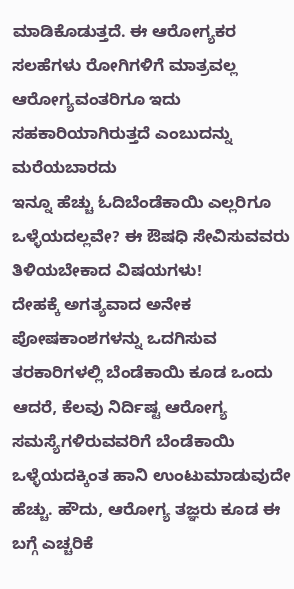ಮಾಡಿಕೊಡುತ್ತದೆ. ಈ ಆರೋಗ್ಯಕರ ಸಲಹೆಗಳು ರೋಗಿಗಳಿಗೆ ಮಾತ್ರವಲ್ಲ ಆರೋಗ್ಯವಂತರಿಗೂ ಇದು ಸಹಕಾರಿಯಾಗಿರುತ್ತದೆ ಎಂಬುದನ್ನು ಮರೆಯಬಾರದು
ಇನ್ನೂ ಹೆಚ್ಚು ಓದಿಬೆಂಡೆಕಾಯಿ ಎಲ್ಲರಿಗೂ ಒಳ್ಳೆಯದಲ್ಲವೇ? ಈ ಔಷಧಿ ಸೇವಿಸುವವರು ತಿಳಿಯಬೇಕಾದ ವಿಷಯಗಳು!
ದೇಹಕ್ಕೆ ಅಗತ್ಯವಾದ ಅನೇಕ ಪೋಷಕಾಂಶಗಳನ್ನು ಒದಗಿಸುವ ತರಕಾರಿಗಳಲ್ಲಿ ಬೆಂಡೆಕಾಯಿ ಕೂಡ ಒಂದು ಆದರೆ, ಕೆಲವು ನಿರ್ದಿಷ್ಟ ಆರೋಗ್ಯ ಸಮಸ್ಯೆಗಳಿರುವವರಿಗೆ ಬೆಂಡೆಕಾಯಿ ಒಳ್ಳೆಯದಕ್ಕಿಂತ ಹಾನಿ ಉಂಟುಮಾಡುವುದೇ ಹೆಚ್ಚು. ಹೌದು, ಆರೋಗ್ಯ ತಜ್ಞರು ಕೂಡ ಈ ಬಗ್ಗೆ ಎಚ್ಚರಿಕೆ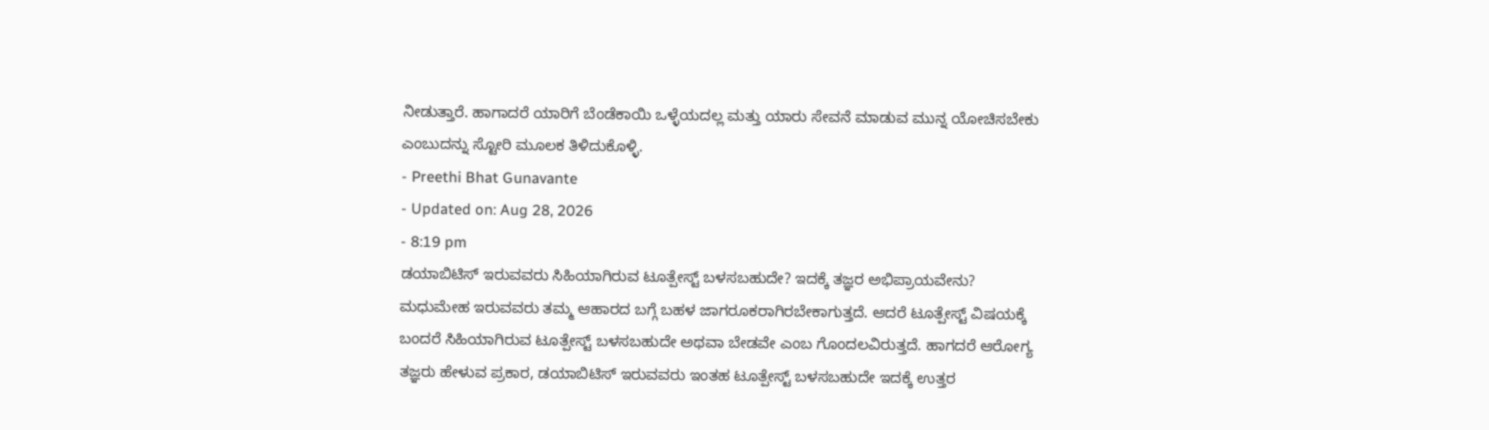ನೀಡುತ್ತಾರೆ. ಹಾಗಾದರೆ ಯಾರಿಗೆ ಬೆಂಡೆಕಾಯಿ ಒಳ್ಳೆಯದಲ್ಲ ಮತ್ತು ಯಾರು ಸೇವನೆ ಮಾಡುವ ಮುನ್ನ ಯೋಚಿಸಬೇಕು ಎಂಬುದನ್ನು ಸ್ಟೋರಿ ಮೂಲಕ ತಿಳಿದುಕೊಳ್ಳಿ.
- Preethi Bhat Gunavante
- Updated on: Aug 28, 2026
- 8:19 pm
ಡಯಾಬಿಟಿಸ್ ಇರುವವರು ಸಿಹಿಯಾಗಿರುವ ಟೂತ್ಪೇಸ್ಟ್ ಬಳಸಬಹುದೇ? ಇದಕ್ಕೆ ತಜ್ಞರ ಅಭಿಪ್ರಾಯವೇನು?
ಮಧುಮೇಹ ಇರುವವರು ತಮ್ಮ ಆಹಾರದ ಬಗ್ಗೆ ಬಹಳ ಜಾಗರೂಕರಾಗಿರಬೇಕಾಗುತ್ತದೆ. ಆದರೆ ಟೂತ್ಪೇಸ್ಟ್ ವಿಷಯಕ್ಕೆ ಬಂದರೆ ಸಿಹಿಯಾಗಿರುವ ಟೂತ್ಪೇಸ್ಟ್ ಬಳಸಬಹುದೇ ಅಥವಾ ಬೇಡವೇ ಎಂಬ ಗೊಂದಲವಿರುತ್ತದೆ. ಹಾಗದರೆ ಆರೋಗ್ಯ ತಜ್ಞರು ಹೇಳುವ ಪ್ರಕಾರ, ಡಯಾಬಿಟಿಸ್ ಇರುವವರು ಇಂತಹ ಟೂತ್ಪೇಸ್ಟ್ ಬಳಸಬಹುದೇ ಇದಕ್ಕೆ ಉತ್ತರ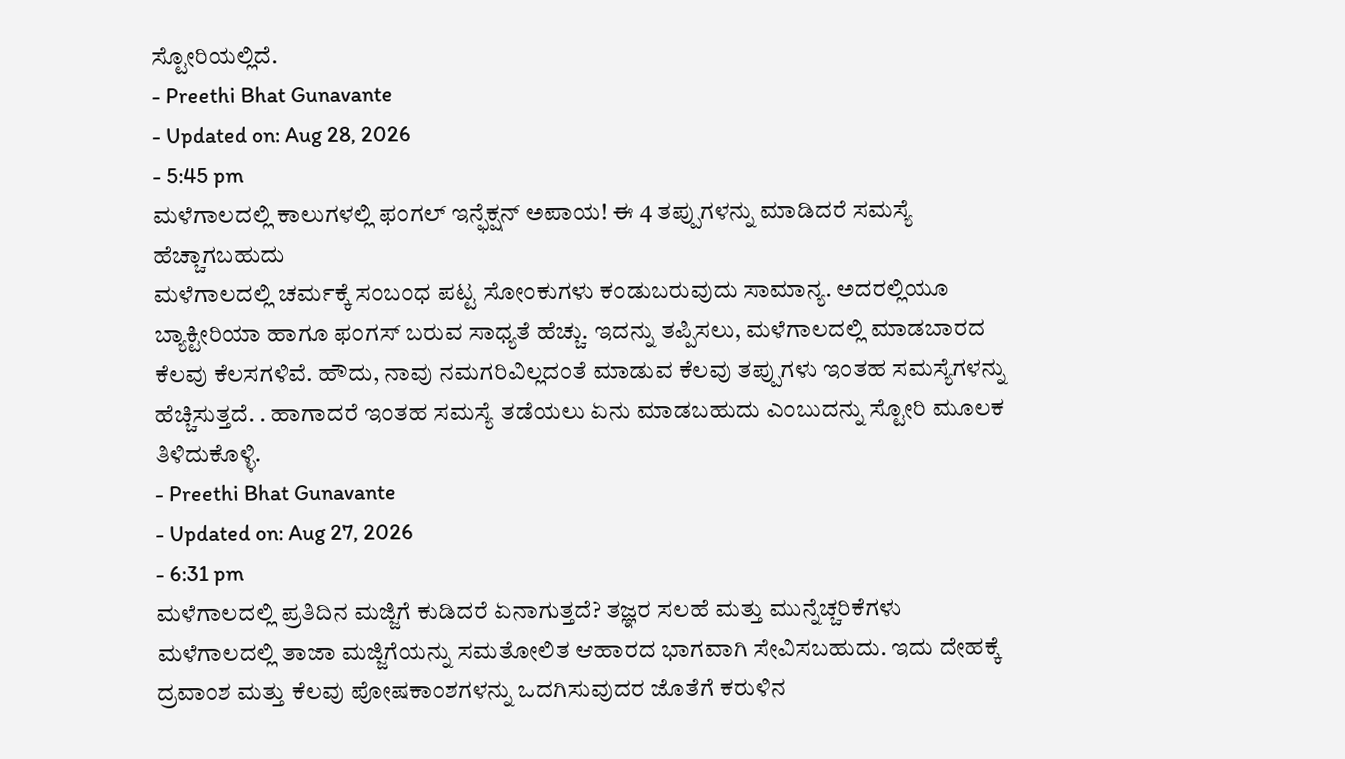ಸ್ಟೋರಿಯಲ್ಲಿದೆ.
- Preethi Bhat Gunavante
- Updated on: Aug 28, 2026
- 5:45 pm
ಮಳೆಗಾಲದಲ್ಲಿ ಕಾಲುಗಳಲ್ಲಿ ಫಂಗಲ್ ಇನ್ಫೆಕ್ಷನ್ ಅಪಾಯ! ಈ 4 ತಪ್ಪುಗಳನ್ನು ಮಾಡಿದರೆ ಸಮಸ್ಯೆ ಹೆಚ್ಚಾಗಬಹುದು
ಮಳೆಗಾಲದಲ್ಲಿ ಚರ್ಮಕ್ಕೆ ಸಂಬಂಧ ಪಟ್ಟ ಸೋಂಕುಗಳು ಕಂಡುಬರುವುದು ಸಾಮಾನ್ಯ. ಅದರಲ್ಲಿಯೂ ಬ್ಯಾಕ್ಟೀರಿಯಾ ಹಾಗೂ ಫಂಗಸ್ ಬರುವ ಸಾಧ್ಯತೆ ಹೆಚ್ಚು. ಇದನ್ನು ತಪ್ಪಿಸಲು, ಮಳೆಗಾಲದಲ್ಲಿ ಮಾಡಬಾರದ ಕೆಲವು ಕೆಲಸಗಳಿವೆ. ಹೌದು, ನಾವು ನಮಗರಿವಿಲ್ಲದಂತೆ ಮಾಡುವ ಕೆಲವು ತಪ್ಪುಗಳು ಇಂತಹ ಸಮಸ್ಯೆಗಳನ್ನು ಹೆಚ್ಚಿಸುತ್ತದೆ. . ಹಾಗಾದರೆ ಇಂತಹ ಸಮಸ್ಯೆ ತಡೆಯಲು ಏನು ಮಾಡಬಹುದು ಎಂಬುದನ್ನು ಸ್ಟೋರಿ ಮೂಲಕ ತಿಳಿದುಕೊಳ್ಳಿ.
- Preethi Bhat Gunavante
- Updated on: Aug 27, 2026
- 6:31 pm
ಮಳೆಗಾಲದಲ್ಲಿ ಪ್ರತಿದಿನ ಮಜ್ಜಿಗೆ ಕುಡಿದರೆ ಏನಾಗುತ್ತದೆ? ತಜ್ಞರ ಸಲಹೆ ಮತ್ತು ಮುನ್ನೆಚ್ಚರಿಕೆಗಳು
ಮಳೆಗಾಲದಲ್ಲಿ ತಾಜಾ ಮಜ್ಜಿಗೆಯನ್ನು ಸಮತೋಲಿತ ಆಹಾರದ ಭಾಗವಾಗಿ ಸೇವಿಸಬಹುದು. ಇದು ದೇಹಕ್ಕೆ ದ್ರವಾಂಶ ಮತ್ತು ಕೆಲವು ಪೋಷಕಾಂಶಗಳನ್ನು ಒದಗಿಸುವುದರ ಜೊತೆಗೆ ಕರುಳಿನ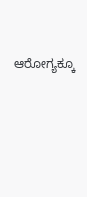ಆರೋಗ್ಯಕ್ಕೂ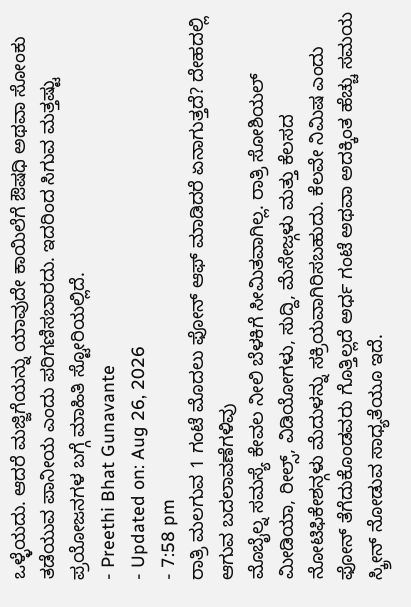ಒಳ್ಳೆಯದು. ಆದರೆ ಮಜ್ಜಿಗೆಯನ್ನು ಯಾವುದೇ ಕಾಯಿಲೆಗೆ ಔಷಧಿ ಅಥವಾ ಸೋಂಕು ತಡೆಯುವ ಪಾನೀಯ ಎಂದು ಪರಿಗಣಿಸಬಾರದು. ಇದರಿಂದ ಸಿಗುವ ಮತ್ತಷ್ಟು ಪ್ರಯೋಜನಗಳ ಬಗ್ಗೆ ಮಾಹಿತಿ ಸ್ಟೋರಿಯಲ್ಲಿದೆ.
- Preethi Bhat Gunavante
- Updated on: Aug 26, 2026
- 7:58 pm
ರಾತ್ರಿ ಮಲಗುವ 1 ಗಂಟೆ ಮೊದಲು ಫೋನ್ ಆಫ್ ಮಾಡಿದರೆ ಏನಾಗುತ್ತದೆ? ದೇಹದಲ್ಲಿ ಆಗುವ ಬದಲಾವಣೆಗಳಿವು
ಮೊಬೈಲ್ನ ಸಮಸ್ಯೆ ಕೇವಲ ನೀಲಿ ಬೆಳಕಿಗೆ ಸೀಮಿತವಾಗಿಲ್ಲ. ರಾತ್ರಿ ಸೋಶಿಯಲ್ ಮೀಡಿಯಾ, ರೀಲ್ಸ್, ವಿಡಿಯೋಗಳು, ಸುದ್ದಿ, ಮೆಸೇಜ್ಗಳು ಮತ್ತು ಕೆಲಸದ ನೋಟಿಫಿಕೇಶನ್ಗಳು ಮೆದುಳನ್ನು ಸಕ್ರಿಯವಾಗಿರಿಸಬಹುದು. ಕೆಲವೇ ನಿಮಿಷ ಎಂದು ಫೋನ್ ತೆಗೆದುಕೊಂಡವರು ಗೊತ್ತಿಲ್ಲದೆ ಅರ್ಧ ಗಂಟೆ ಅಥವಾ ಅದಕ್ಕಿಂತ ಹೆಚ್ಚು ಸಮಯ ಸ್ಕ್ರೀನ್ ನೋಡುವ ಸಾಧ್ಯತೆಯೂ ಇದೆ.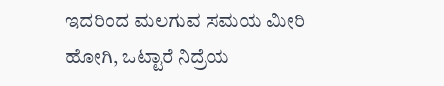ಇದರಿಂದ ಮಲಗುವ ಸಮಯ ಮೀರಿ ಹೋಗಿ, ಒಟ್ಟಾರೆ ನಿದ್ರೆಯ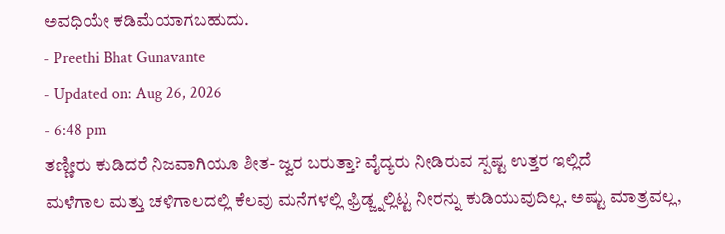ಅವಧಿಯೇ ಕಡಿಮೆಯಾಗಬಹುದು.
- Preethi Bhat Gunavante
- Updated on: Aug 26, 2026
- 6:48 pm
ತಣ್ಣೀರು ಕುಡಿದರೆ ನಿಜವಾಗಿಯೂ ಶೀತ- ಜ್ವರ ಬರುತ್ತಾ? ವೈದ್ಯರು ನೀಡಿರುವ ಸ್ಪಷ್ಟ ಉತ್ತರ ಇಲ್ಲಿದೆ
ಮಳೆಗಾಲ ಮತ್ತು ಚಳಿಗಾಲದಲ್ಲಿ ಕೆಲವು ಮನೆಗಳಲ್ಲಿ ಫ್ರಿಡ್ಜ್ನಲ್ಲಿಟ್ಟ ನೀರನ್ನು ಕುಡಿಯುವುದಿಲ್ಲ. ಅಷ್ಟು ಮಾತ್ರವಲ್ಲ,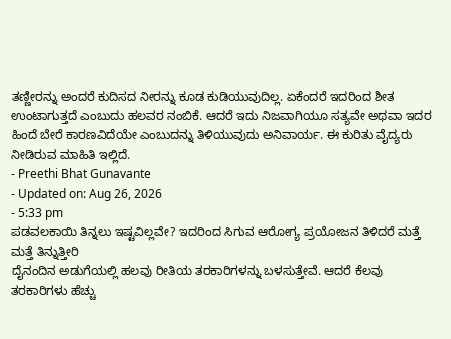ತಣ್ಣೀರನ್ನು ಅಂದರೆ ಕುದಿಸದ ನೀರನ್ನು ಕೂಡ ಕುಡಿಯುವುದಿಲ್ಲ. ಏಕೆಂದರೆ ಇದರಿಂದ ಶೀತ ಉಂಟಾಗುತ್ತದೆ ಎಂಬುದು ಹಲವರ ನಂಬಿಕೆ. ಆದರೆ ಇದು ನಿಜವಾಗಿಯೂ ಸತ್ಯವೇ ಅಥವಾ ಇದರ ಹಿಂದೆ ಬೇರೆ ಕಾರಣವಿದೆಯೇ ಎಂಬುದನ್ನು ತಿಳಿಯುವುದು ಅನಿವಾರ್ಯ. ಈ ಕುರಿತು ವೈದ್ಯರು ನೀಡಿರುವ ಮಾಹಿತಿ ಇಲ್ಲಿದೆ.
- Preethi Bhat Gunavante
- Updated on: Aug 26, 2026
- 5:33 pm
ಪಡವಲಕಾಯಿ ತಿನ್ನಲು ಇಷ್ಟವಿಲ್ಲವೇ? ಇದರಿಂದ ಸಿಗುವ ಆರೋಗ್ಯ ಪ್ರಯೋಜನ ತಿಳಿದರೆ ಮತ್ತೆ ಮತ್ತೆ ತಿನ್ನುತ್ತೀರಿ
ದೈನಂದಿನ ಅಡುಗೆಯಲ್ಲಿ ಹಲವು ರೀತಿಯ ತರಕಾರಿಗಳನ್ನು ಬಳಸುತ್ತೇವೆ. ಆದರೆ ಕೆಲವು ತರಕಾರಿಗಳು ಹೆಚ್ಚು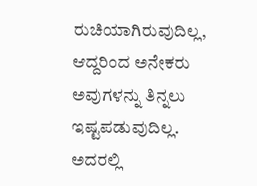ರುಚಿಯಾಗಿರುವುದಿಲ್ಲ, ಆದ್ದರಿಂದ ಅನೇಕರು ಅವುಗಳನ್ನು ತಿನ್ನಲು ಇಷ್ಟಪಡುವುದಿಲ್ಲ. ಅದರಲ್ಲಿ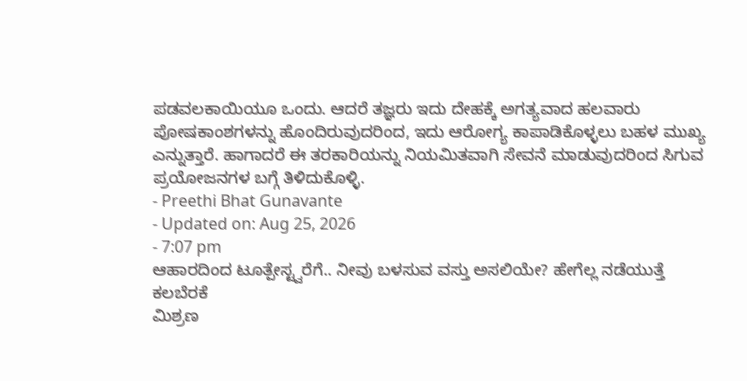ಪಡವಲಕಾಯಿಯೂ ಒಂದು. ಆದರೆ ತಜ್ಞರು ಇದು ದೇಹಕ್ಕೆ ಅಗತ್ಯವಾದ ಹಲವಾರು ಪೋಷಕಾಂಶಗಳನ್ನು ಹೊಂದಿರುವುದರಿಂದ, ಇದು ಆರೋಗ್ಯ ಕಾಪಾಡಿಕೊಳ್ಳಲು ಬಹಳ ಮುಖ್ಯ ಎನ್ನುತ್ತಾರೆ. ಹಾಗಾದರೆ ಈ ತರಕಾರಿಯನ್ನು ನಿಯಮಿತವಾಗಿ ಸೇವನೆ ಮಾಡುವುದರಿಂದ ಸಿಗುವ ಪ್ರಯೋಜನಗಳ ಬಗ್ಗೆ ತಿಳಿದುಕೊಳ್ಳಿ.
- Preethi Bhat Gunavante
- Updated on: Aug 25, 2026
- 7:07 pm
ಆಹಾರದಿಂದ ಟೂತ್ಪೇಸ್ಟ್ವರೆಗೆ.. ನೀವು ಬಳಸುವ ವಸ್ತು ಅಸಲಿಯೇ? ಹೇಗೆಲ್ಲ ನಡೆಯುತ್ತೆ ಕಲಬೆರಕೆ
ಮಿಶ್ರಣ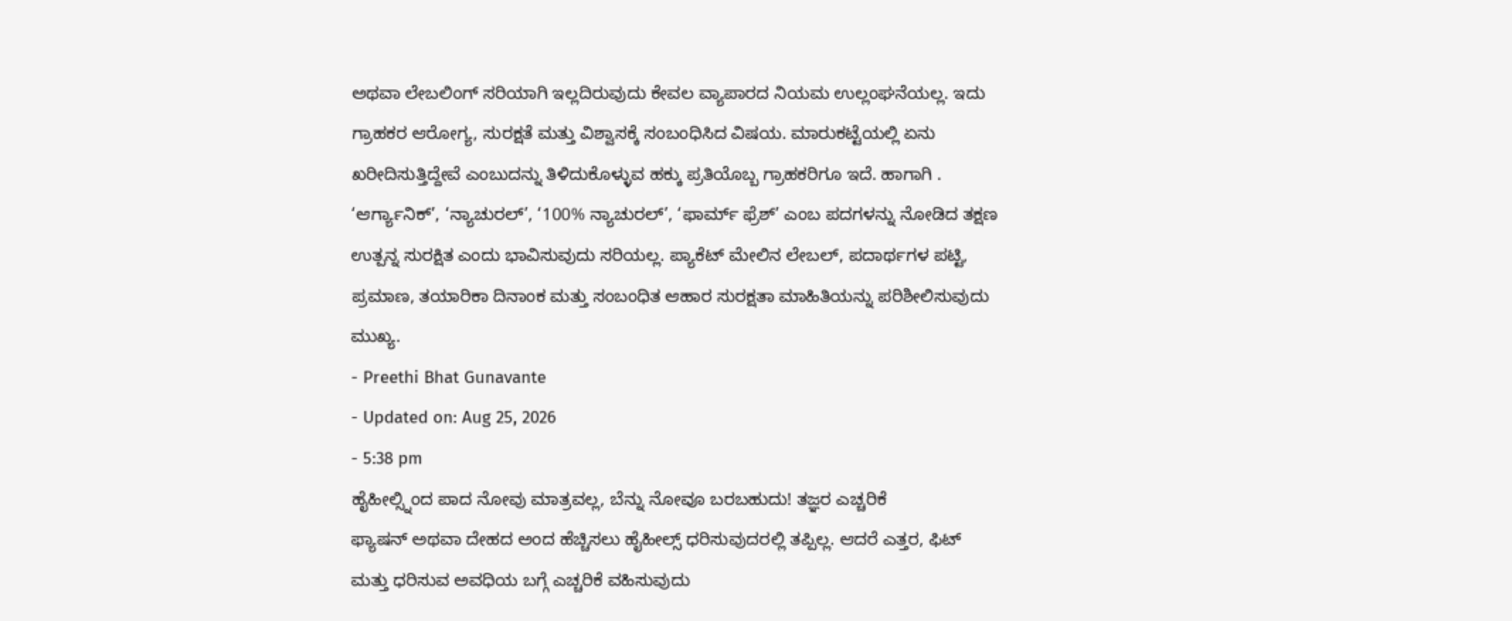ಅಥವಾ ಲೇಬಲಿಂಗ್ ಸರಿಯಾಗಿ ಇಲ್ಲದಿರುವುದು ಕೇವಲ ವ್ಯಾಪಾರದ ನಿಯಮ ಉಲ್ಲಂಘನೆಯಲ್ಲ. ಇದು ಗ್ರಾಹಕರ ಆರೋಗ್ಯ, ಸುರಕ್ಷತೆ ಮತ್ತು ವಿಶ್ವಾಸಕ್ಕೆ ಸಂಬಂಧಿಸಿದ ವಿಷಯ. ಮಾರುಕಟ್ಟೆಯಲ್ಲಿ ಏನು ಖರೀದಿಸುತ್ತಿದ್ದೇವೆ ಎಂಬುದನ್ನು ತಿಳಿದುಕೊಳ್ಳುವ ಹಕ್ಕು ಪ್ರತಿಯೊಬ್ಬ ಗ್ರಾಹಕರಿಗೂ ಇದೆ. ಹಾಗಾಗಿ . ‘ಆರ್ಗ್ಯಾನಿಕ್’, ‘ನ್ಯಾಚುರಲ್’, ‘100% ನ್ಯಾಚುರಲ್’, ‘ಫಾರ್ಮ್ ಫ್ರೆಶ್’ ಎಂಬ ಪದಗಳನ್ನು ನೋಡಿದ ತಕ್ಷಣ ಉತ್ಪನ್ನ ಸುರಕ್ಷಿತ ಎಂದು ಭಾವಿಸುವುದು ಸರಿಯಲ್ಲ. ಪ್ಯಾಕೆಟ್ ಮೇಲಿನ ಲೇಬಲ್, ಪದಾರ್ಥಗಳ ಪಟ್ಟಿ, ಪ್ರಮಾಣ, ತಯಾರಿಕಾ ದಿನಾಂಕ ಮತ್ತು ಸಂಬಂಧಿತ ಆಹಾರ ಸುರಕ್ಷತಾ ಮಾಹಿತಿಯನ್ನು ಪರಿಶೀಲಿಸುವುದು ಮುಖ್ಯ.
- Preethi Bhat Gunavante
- Updated on: Aug 25, 2026
- 5:38 pm
ಹೈಹೀಲ್ಸ್ನಿಂದ ಪಾದ ನೋವು ಮಾತ್ರವಲ್ಲ, ಬೆನ್ನು ನೋವೂ ಬರಬಹುದು! ತಜ್ಞರ ಎಚ್ಚರಿಕೆ
ಫ್ಯಾಷನ್ ಅಥವಾ ದೇಹದ ಅಂದ ಹೆಚ್ಚಿಸಲು ಹೈಹೀಲ್ಸ್ ಧರಿಸುವುದರಲ್ಲಿ ತಪ್ಪಿಲ್ಲ. ಆದರೆ ಎತ್ತರ, ಫಿಟ್ ಮತ್ತು ಧರಿಸುವ ಅವಧಿಯ ಬಗ್ಗೆ ಎಚ್ಚರಿಕೆ ವಹಿಸುವುದು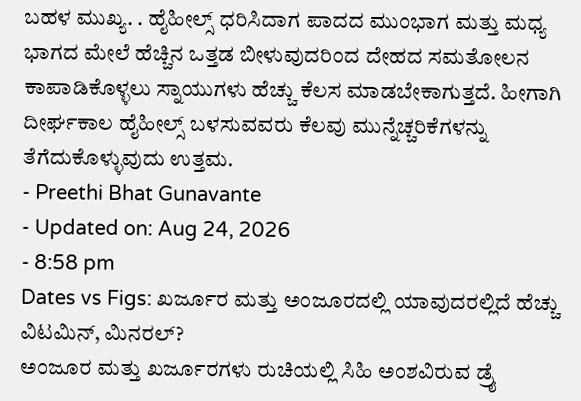ಬಹಳ ಮುಖ್ಯ. . ಹೈಹೀಲ್ಸ್ ಧರಿಸಿದಾಗ ಪಾದದ ಮುಂಭಾಗ ಮತ್ತು ಮಧ್ಯ ಭಾಗದ ಮೇಲೆ ಹೆಚ್ಚಿನ ಒತ್ತಡ ಬೀಳುವುದರಿಂದ ದೇಹದ ಸಮತೋಲನ ಕಾಪಾಡಿಕೊಳ್ಳಲು ಸ್ನಾಯುಗಳು ಹೆಚ್ಚು ಕೆಲಸ ಮಾಡಬೇಕಾಗುತ್ತದೆ. ಹೀಗಾಗಿ ದೀರ್ಘಕಾಲ ಹೈಹೀಲ್ಸ್ ಬಳಸುವವರು ಕೆಲವು ಮುನ್ನೆಚ್ಚರಿಕೆಗಳನ್ನು ತೆಗೆದುಕೊಳ್ಳುವುದು ಉತ್ತಮ.
- Preethi Bhat Gunavante
- Updated on: Aug 24, 2026
- 8:58 pm
Dates vs Figs: ಖರ್ಜೂರ ಮತ್ತು ಅಂಜೂರದಲ್ಲಿ ಯಾವುದರಲ್ಲಿದೆ ಹೆಚ್ಚು ವಿಟಮಿನ್, ಮಿನರಲ್?
ಅಂಜೂರ ಮತ್ತು ಖರ್ಜೂರಗಳು ರುಚಿಯಲ್ಲಿ ಸಿಹಿ ಅಂಶವಿರುವ ಡ್ರೈ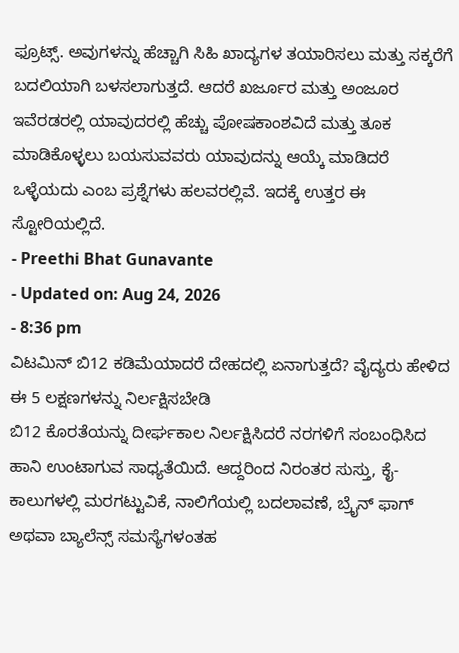ಫ್ರೂಟ್ಸ್. ಅವುಗಳನ್ನು ಹೆಚ್ಚಾಗಿ ಸಿಹಿ ಖಾದ್ಯಗಳ ತಯಾರಿಸಲು ಮತ್ತು ಸಕ್ಕರೆಗೆ ಬದಲಿಯಾಗಿ ಬಳಸಲಾಗುತ್ತದೆ. ಆದರೆ ಖರ್ಜೂರ ಮತ್ತು ಅಂಜೂರ ಇವೆರಡರಲ್ಲಿ ಯಾವುದರಲ್ಲಿ ಹೆಚ್ಚು ಪೋಷಕಾಂಶವಿದೆ ಮತ್ತು ತೂಕ ಮಾಡಿಕೊಳ್ಳಲು ಬಯಸುವವರು ಯಾವುದನ್ನು ಆಯ್ಕೆ ಮಾಡಿದರೆ ಒಳ್ಳೆಯದು ಎಂಬ ಪ್ರಶ್ನೆಗಳು ಹಲವರಲ್ಲಿವೆ. ಇದಕ್ಕೆ ಉತ್ತರ ಈ ಸ್ಟೋರಿಯಲ್ಲಿದೆ.
- Preethi Bhat Gunavante
- Updated on: Aug 24, 2026
- 8:36 pm
ವಿಟಮಿನ್ ಬಿ12 ಕಡಿಮೆಯಾದರೆ ದೇಹದಲ್ಲಿ ಏನಾಗುತ್ತದೆ? ವೈದ್ಯರು ಹೇಳಿದ ಈ 5 ಲಕ್ಷಣಗಳನ್ನು ನಿರ್ಲಕ್ಷಿಸಬೇಡಿ
ಬಿ12 ಕೊರತೆಯನ್ನು ದೀರ್ಘಕಾಲ ನಿರ್ಲಕ್ಷಿಸಿದರೆ ನರಗಳಿಗೆ ಸಂಬಂಧಿಸಿದ ಹಾನಿ ಉಂಟಾಗುವ ಸಾಧ್ಯತೆಯಿದೆ. ಆದ್ದರಿಂದ ನಿರಂತರ ಸುಸ್ತು, ಕೈ-ಕಾಲುಗಳಲ್ಲಿ ಮರಗಟ್ಟುವಿಕೆ, ನಾಲಿಗೆಯಲ್ಲಿ ಬದಲಾವಣೆ, ಬ್ರೈನ್ ಫಾಗ್ ಅಥವಾ ಬ್ಯಾಲೆನ್ಸ್ ಸಮಸ್ಯೆಗಳಂತಹ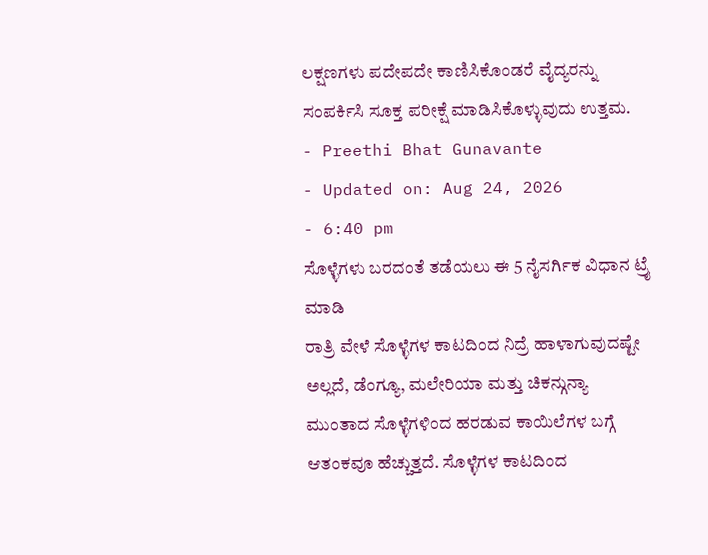ಲಕ್ಷಣಗಳು ಪದೇಪದೇ ಕಾಣಿಸಿಕೊಂಡರೆ ವೈದ್ಯರನ್ನು ಸಂಪರ್ಕಿಸಿ ಸೂಕ್ತ ಪರೀಕ್ಷೆ ಮಾಡಿಸಿಕೊಳ್ಳುವುದು ಉತ್ತಮ.
- Preethi Bhat Gunavante
- Updated on: Aug 24, 2026
- 6:40 pm
ಸೊಳ್ಳೆಗಳು ಬರದಂತೆ ತಡೆಯಲು ಈ 5 ನೈಸರ್ಗಿಕ ವಿಧಾನ ಟ್ರೈ ಮಾಡಿ
ರಾತ್ರಿ ವೇಳೆ ಸೊಳ್ಳೆಗಳ ಕಾಟದಿಂದ ನಿದ್ರೆ ಹಾಳಾಗುವುದಷ್ಟೇ ಅಲ್ಲದೆ, ಡೆಂಗ್ಯೂ, ಮಲೇರಿಯಾ ಮತ್ತು ಚಿಕನ್ಗುನ್ಯಾ ಮುಂತಾದ ಸೊಳ್ಳೆಗಳಿಂದ ಹರಡುವ ಕಾಯಿಲೆಗಳ ಬಗ್ಗೆ ಆತಂಕವೂ ಹೆಚ್ಚುತ್ತದೆ. ಸೊಳ್ಳೆಗಳ ಕಾಟದಿಂದ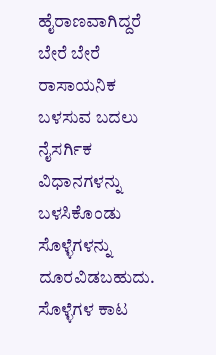ಹೈರಾಣವಾಗಿದ್ದರೆ ಬೇರೆ ಬೇರೆ ರಾಸಾಯನಿಕ ಬಳಸುವ ಬದಲು ನೈಸರ್ಗಿಕ ವಿಧಾನಗಳನ್ನು ಬಳಸಿಕೊಂಡು ಸೊಳ್ಳೆಗಳನ್ನು ದೂರವಿಡಬಹುದು. ಸೊಳ್ಳೆಗಳ ಕಾಟ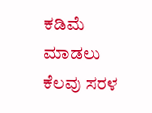ಕಡಿಮೆ ಮಾಡಲು ಕೆಲವು ಸರಳ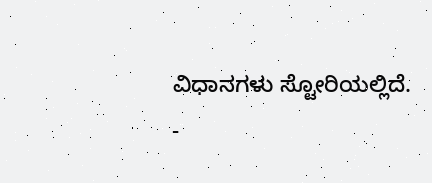ವಿಧಾನಗಳು ಸ್ಟೋರಿಯಲ್ಲಿದೆ.
-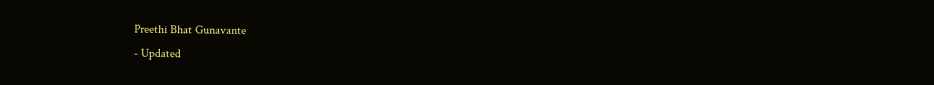Preethi Bhat Gunavante
- Updated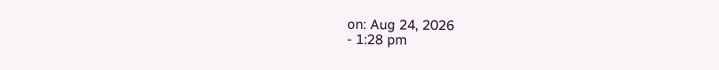on: Aug 24, 2026
- 1:28 pm